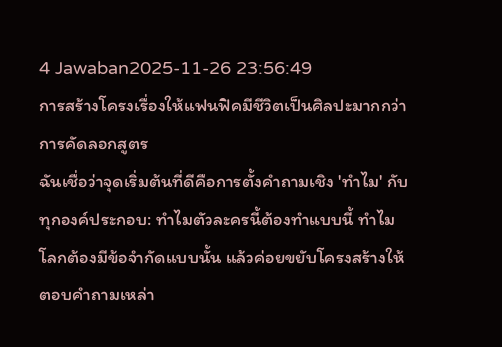4 Jawaban2025-11-26 23:56:49
การสร้างโครงเรื่องให้แฟนฟิคมีชีวิตเป็นศิลปะมากกว่าการคัดลอกสูตร
ฉันเชื่อว่าจุดเริ่มต้นที่ดีคือการตั้งคำถามเชิง 'ทำไม' กับทุกองค์ประกอบ: ทำไมตัวละครนี้ต้องทำแบบนี้ ทำไมโลกต้องมีข้อจำกัดแบบนั้น แล้วค่อยขยับโครงสร้างให้ตอบคำถามเหล่า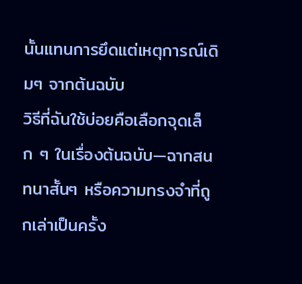นั้นแทนการยึดแต่เหตุการณ์เดิมๆ จากต้นฉบับ
วิธีที่ฉันใช้บ่อยคือเลือกจุดเล็ก ๆ ในเรื่องต้นฉบับ—ฉากสนทนาสั้นๆ หรือความทรงจำที่ถูกเล่าเป็นครั้ง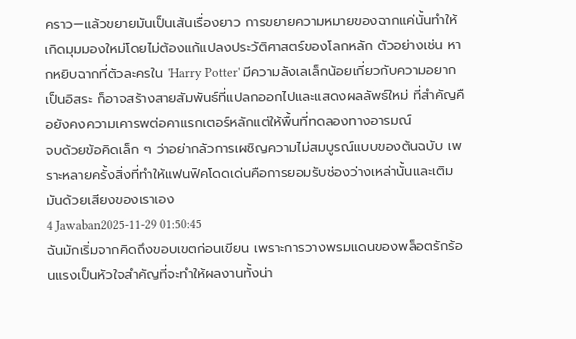คราว—แล้วขยายมันเป็นเส้นเรื่องยาว การขยายความหมายของฉากแค่นั้นทำให้เกิดมุมมองใหม่โดยไม่ต้องแก้แปลงประวัติศาสตร์ของโลกหลัก ตัวอย่างเช่น หากหยิบฉากที่ตัวละครใน 'Harry Potter' มีความลังเลเล็กน้อยเกี่ยวกับความอยากเป็นอิสระ ก็อาจสร้างสายสัมพันธ์ที่แปลกออกไปและแสดงผลลัพธ์ใหม่ ที่สำคัญคือยังคงความเคารพต่อคาแรกเตอร์หลักแต่ให้พื้นที่ทดลองทางอารมณ์
จบด้วยข้อคิดเล็ก ๆ ว่าอย่ากลัวการเผชิญความไม่สมบูรณ์แบบของต้นฉบับ เพราะหลายครั้งสิ่งที่ทำให้แฟนฟิคโดดเด่นคือการยอมรับช่องว่างเหล่านั้นและเติมมันด้วยเสียงของเราเอง
4 Jawaban2025-11-29 01:50:45
ฉันมักเริ่มจากคิดถึงขอบเขตก่อนเขียน เพราะการวางพรมแดนของพล็อตรักร้อนแรงเป็นหัวใจสำคัญที่จะทำให้ผลงานทั้งน่า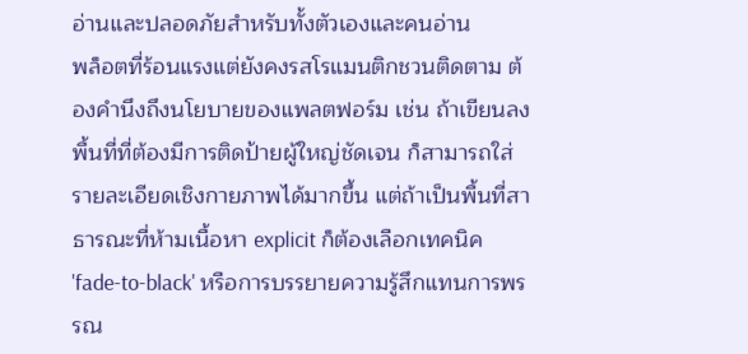อ่านและปลอดภัยสำหรับทั้งตัวเองและคนอ่าน
พล็อตที่ร้อนแรงแต่ยังคงรสโรแมนติกชวนติดตาม ต้องคำนึงถึงนโยบายของแพลตฟอร์ม เช่น ถ้าเขียนลงพื้นที่ที่ต้องมีการติดป้ายผู้ใหญ่ชัดเจน ก็สามารถใส่รายละเอียดเชิงกายภาพได้มากขึ้น แต่ถ้าเป็นพื้นที่สาธารณะที่ห้ามเนื้อหา explicit ก็ต้องเลือกเทคนิค 'fade-to-black' หรือการบรรยายความรู้สึกแทนการพรรณ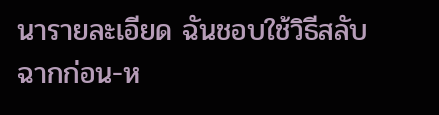นารายละเอียด ฉันชอบใช้วิธีสลับฉากก่อน-ห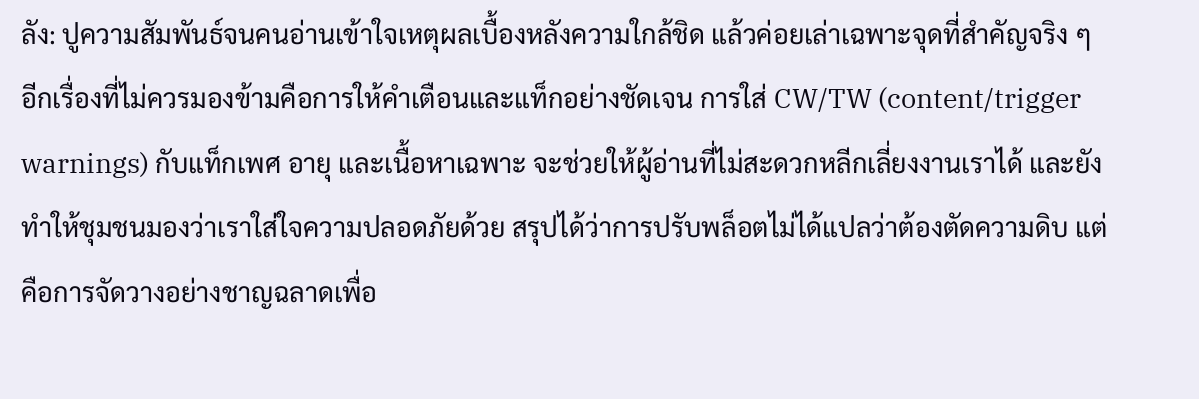ลัง: ปูความสัมพันธ์จนคนอ่านเข้าใจเหตุผลเบื้องหลังความใกล้ชิด แล้วค่อยเล่าเฉพาะจุดที่สำคัญจริง ๆ
อีกเรื่องที่ไม่ควรมองข้ามคือการให้คำเตือนและแท็กอย่างชัดเจน การใส่ CW/TW (content/trigger warnings) กับแท็กเพศ อายุ และเนื้อหาเฉพาะ จะช่วยให้ผู้อ่านที่ไม่สะดวกหลีกเลี่ยงงานเราได้ และยังทำให้ชุมชนมองว่าเราใส่ใจความปลอดภัยด้วย สรุปได้ว่าการปรับพล็อตไม่ได้แปลว่าต้องตัดความดิบ แต่คือการจัดวางอย่างชาญฉลาดเพื่อ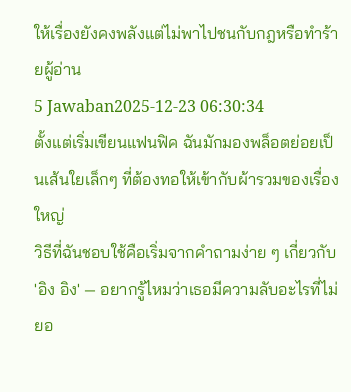ให้เรื่องยังคงพลังแต่ไม่พาไปชนกับกฎหรือทำร้ายผู้อ่าน
5 Jawaban2025-12-23 06:30:34
ตั้งแต่เริ่มเขียนแฟนฟิค ฉันมักมองพล็อตย่อยเป็นเส้นใยเล็กๆ ที่ต้องทอให้เข้ากับผ้ารวมของเรื่องใหญ่
วิธีที่ฉันชอบใช้คือเริ่มจากคำถามง่าย ๆ เกี่ยวกับ 'อิง อิง' — อยากรู้ไหมว่าเธอมีความลับอะไรที่ไม่ยอ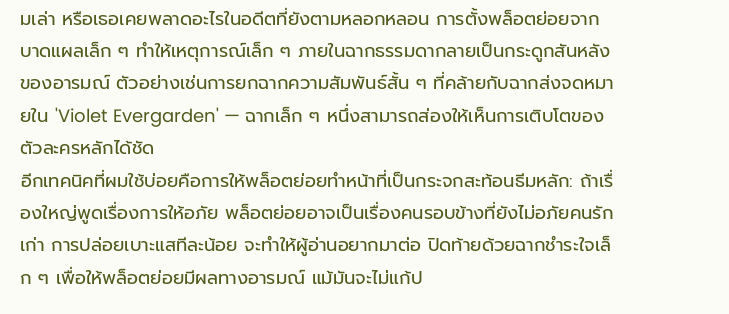มเล่า หรือเธอเคยพลาดอะไรในอดีตที่ยังตามหลอกหลอน การตั้งพล็อตย่อยจากบาดแผลเล็ก ๆ ทำให้เหตุการณ์เล็ก ๆ ภายในฉากธรรมดากลายเป็นกระดูกสันหลังของอารมณ์ ตัวอย่างเช่นการยกฉากความสัมพันธ์สั้น ๆ ที่คล้ายกับฉากส่งจดหมายใน 'Violet Evergarden' — ฉากเล็ก ๆ หนึ่งสามารถส่องให้เห็นการเติบโตของตัวละครหลักได้ชัด
อีกเทคนิคที่ผมใช้บ่อยคือการให้พล็อตย่อยทำหน้าที่เป็นกระจกสะท้อนธีมหลัก: ถ้าเรื่องใหญ่พูดเรื่องการให้อภัย พล็อตย่อยอาจเป็นเรื่องคนรอบข้างที่ยังไม่อภัยคนรักเก่า การปล่อยเบาะแสทีละน้อย จะทำให้ผู้อ่านอยากมาต่อ ปิดท้ายด้วยฉากชำระใจเล็ก ๆ เพื่อให้พล็อตย่อยมีผลทางอารมณ์ แม้มันจะไม่แก้ป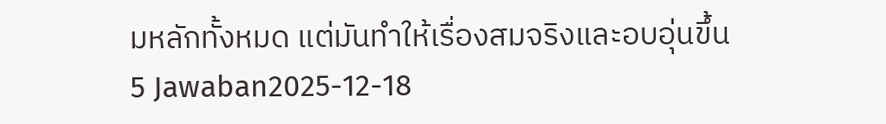มหลักทั้งหมด แต่มันทำให้เรื่องสมจริงและอบอุ่นขึ้น
5 Jawaban2025-12-18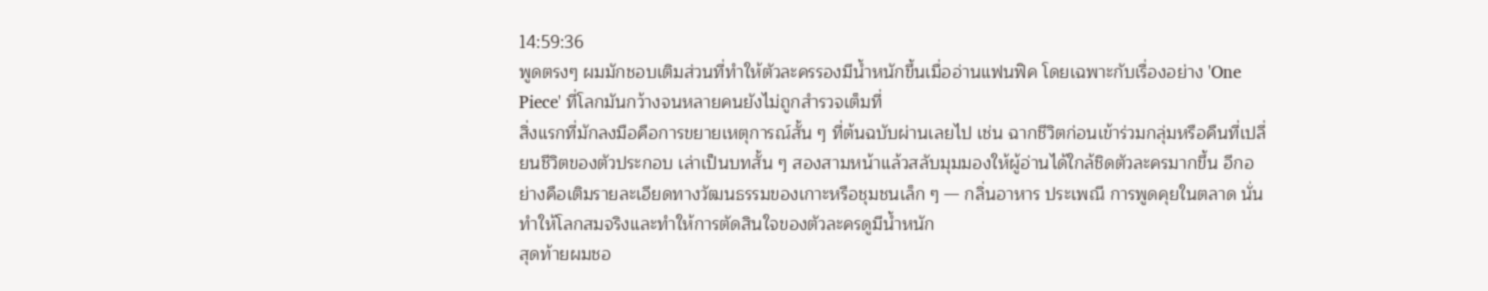14:59:36
พูดตรงๆ ผมมักชอบเติมส่วนที่ทำให้ตัวละครรองมีน้ำหนักขึ้นเมื่ออ่านแฟนฟิค โดยเฉพาะกับเรื่องอย่าง 'One Piece' ที่โลกมันกว้างจนหลายคนยังไม่ถูกสำรวจเต็มที่
สิ่งแรกที่มักลงมือคือการขยายเหตุการณ์สั้น ๆ ที่ต้นฉบับผ่านเลยไป เช่น ฉากชีวิตก่อนเข้าร่วมกลุ่มหรือคืนที่เปลี่ยนชีวิตของตัวประกอบ เล่าเป็นบทสั้น ๆ สองสามหน้าแล้วสลับมุมมองให้ผู้อ่านได้ใกล้ชิดตัวละครมากขึ้น อีกอย่างคือเติมรายละเอียดทางวัฒนธรรมของเกาะหรือชุมชนเล็ก ๆ — กลิ่นอาหาร ประเพณี การพูดคุยในตลาด นั่นทำให้โลกสมจริงและทำให้การตัดสินใจของตัวละครดูมีน้ำหนัก
สุดท้ายผมชอ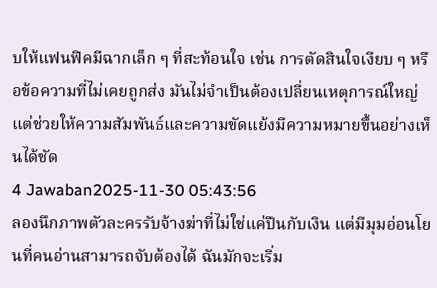บให้แฟนฟิคมีฉากเล็ก ๆ ที่สะท้อนใจ เช่น การตัดสินใจเงียบ ๆ หรือข้อความที่ไม่เคยถูกส่ง มันไม่จำเป็นต้องเปลี่ยนเหตุการณ์ใหญ่ แต่ช่วยให้ความสัมพันธ์และความขัดแย้งมีความหมายขึ้นอย่างเห็นได้ชัด
4 Jawaban2025-11-30 05:43:56
ลองนึกภาพตัวละครรับจ้างฆ่าที่ไม่ใช่แค่ปืนกับเงิน แต่มีมุมอ่อนโยนที่คนอ่านสามารถจับต้องได้ ฉันมักจะเริ่ม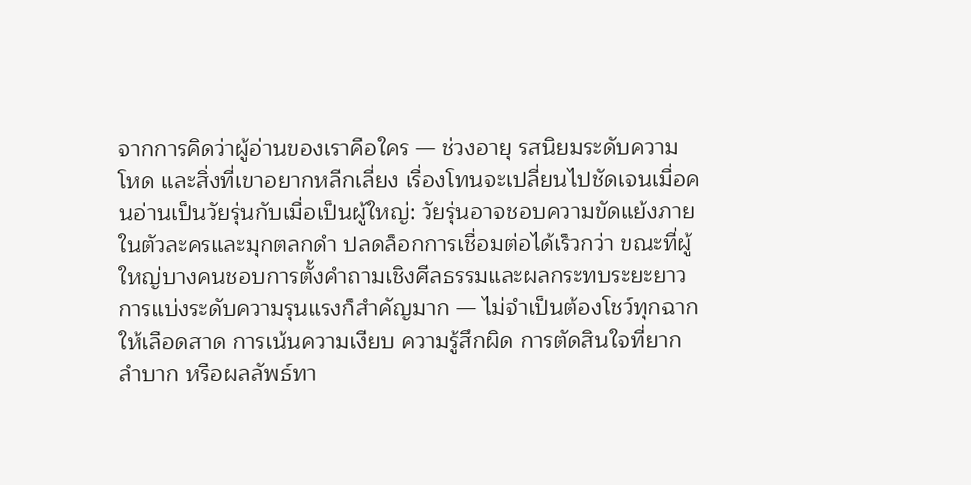จากการคิดว่าผู้อ่านของเราคือใคร — ช่วงอายุ รสนิยมระดับความโหด และสิ่งที่เขาอยากหลีกเลี่ยง เรื่องโทนจะเปลี่ยนไปชัดเจนเมื่อคนอ่านเป็นวัยรุ่นกับเมื่อเป็นผู้ใหญ่: วัยรุ่นอาจชอบความขัดแย้งภายในตัวละครและมุกตลกดำ ปลดล็อกการเชื่อมต่อได้เร็วกว่า ขณะที่ผู้ใหญ่บางคนชอบการตั้งคำถามเชิงศีลธรรมและผลกระทบระยะยาว
การแบ่งระดับความรุนแรงก็สำคัญมาก — ไม่จำเป็นต้องโชว์ทุกฉากให้เลือดสาด การเน้นความเงียบ ความรู้สึกผิด การตัดสินใจที่ยากลำบาก หรือผลลัพธ์ทา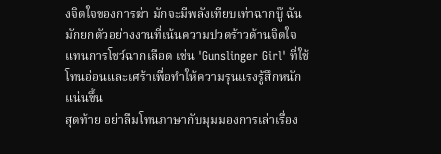งจิตใจของการฆ่า มักจะมีพลังเทียบเท่าฉากบู๊ ฉันมักยกตัวอย่างงานที่เน้นความปวดร้าวด้านจิตใจแทนการโชว์ฉากเลือด เช่น 'Gunslinger Girl' ที่ใช้โทนอ่อนและเศร้าเพื่อทำให้ความรุนแรงรู้สึกหนักแน่นขึ้น
สุดท้าย อย่าลืมโทนภาษากับมุมมองการเล่าเรื่อง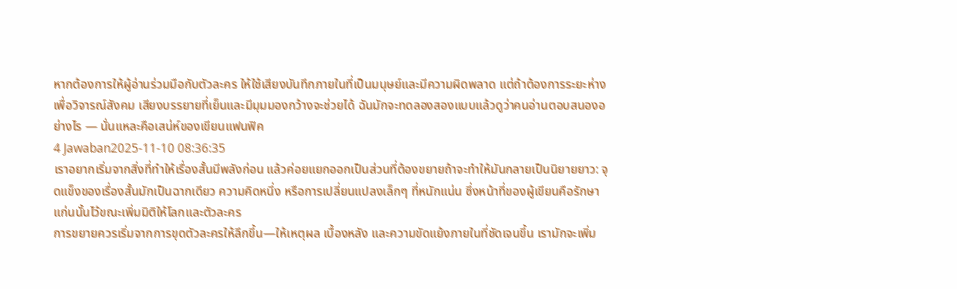หากต้องการให้ผู้อ่านร่วมมือกับตัวละคร ให้ใช้เสียงบันทึกภายในที่เป็นมนุษย์และมีความผิดพลาด แต่ถ้าต้องการระยะห่างเพื่อวิจารณ์สังคม เสียงบรรยายที่เย็นและมีมุมมองกว้างจะช่วยได้ ฉันมักจะทดลองสองแบบแล้วดูว่าคนอ่านตอบสนองอย่างไร — นั่นแหละคือเสน่ห์ของเขียนแฟนฟิค
4 Jawaban2025-11-10 08:36:35
เราอยากเริ่มจากสิ่งที่ทำให้เรื่องสั้นมีพลังก่อน แล้วค่อยแยกออกเป็นส่วนที่ต้องขยายถ้าจะทำให้มันกลายเป็นนิยายยาว: จุดแข็งของเรื่องสั้นมักเป็นฉากเดียว ความคิดหนึ่ง หรือการเปลี่ยนแปลงเล็กๆ ที่หนักแน่น ซึ่งหน้าที่ของผู้เขียนคือรักษาแก่นนั้นไว้ขณะเพิ่มมิติให้โลกและตัวละคร
การขยายควรเริ่มจากการขุดตัวละครให้ลึกขึ้น—ให้เหตุผล เบื้องหลัง และความขัดแย้งภายในที่ชัดเจนขึ้น เรามักจะเพิ่ม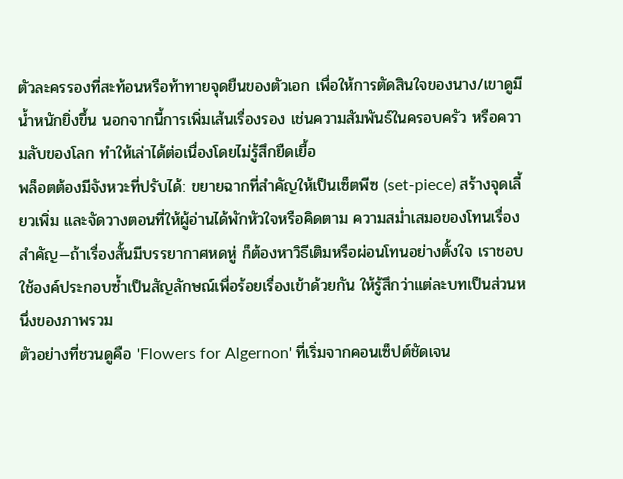ตัวละครรองที่สะท้อนหรือท้าทายจุดยืนของตัวเอก เพื่อให้การตัดสินใจของนาง/เขาดูมีน้ำหนักยิ่งขึ้น นอกจากนี้การเพิ่มเส้นเรื่องรอง เช่นความสัมพันธ์ในครอบครัว หรือความลับของโลก ทำให้เล่าได้ต่อเนื่องโดยไม่รู้สึกยืดเยื้อ
พล็อตต้องมีจังหวะที่ปรับได้: ขยายฉากที่สำคัญให้เป็นเซ็ตพีซ (set-piece) สร้างจุดเลี้ยวเพิ่ม และจัดวางตอนที่ให้ผู้อ่านได้พักหัวใจหรือคิดตาม ความสม่ำเสมอของโทนเรื่องสำคัญ—ถ้าเรื่องสั้นมีบรรยากาศหดหู่ ก็ต้องหาวิธีเติมหรือผ่อนโทนอย่างตั้งใจ เราชอบใช้องค์ประกอบซ้ำเป็นสัญลักษณ์เพื่อร้อยเรื่องเข้าด้วยกัน ให้รู้สึกว่าแต่ละบทเป็นส่วนหนึ่งของภาพรวม
ตัวอย่างที่ชวนดูคือ 'Flowers for Algernon' ที่เริ่มจากคอนเซ็ปต์ชัดเจน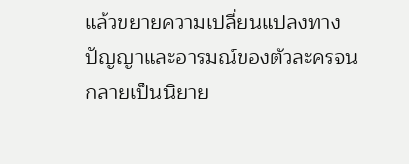แล้วขยายความเปลี่ยนแปลงทางปัญญาและอารมณ์ของตัวละครจนกลายเป็นนิยาย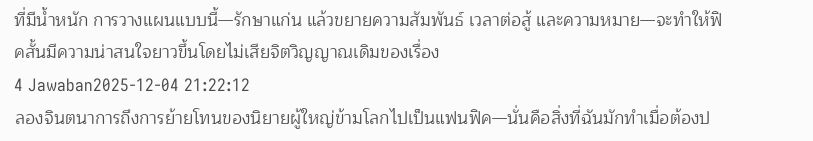ที่มีน้ำหนัก การวางแผนแบบนี้—รักษาแก่น แล้วขยายความสัมพันธ์ เวลาต่อสู้ และความหมาย—จะทำให้ฟิคสั้นมีความน่าสนใจยาวขึ้นโดยไม่เสียจิตวิญญาณเดิมของเรื่อง
4 Jawaban2025-12-04 21:22:12
ลองจินตนาการถึงการย้ายโทนของนิยายผู้ใหญ่ข้ามโลกไปเป็นแฟนฟิค—นั่นคือสิ่งที่ฉันมักทำเมื่อต้องป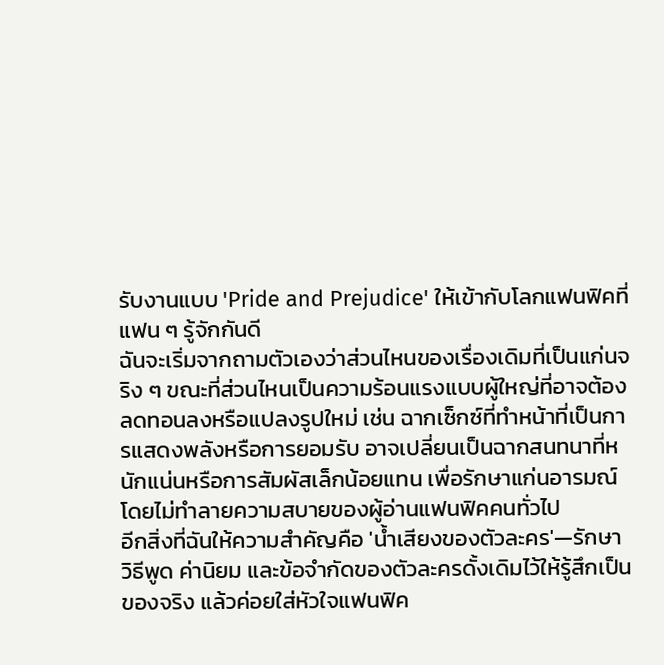รับงานแบบ 'Pride and Prejudice' ให้เข้ากับโลกแฟนฟิคที่แฟน ๆ รู้จักกันดี
ฉันจะเริ่มจากถามตัวเองว่าส่วนไหนของเรื่องเดิมที่เป็นแก่นจริง ๆ ขณะที่ส่วนไหนเป็นความร้อนแรงแบบผู้ใหญ่ที่อาจต้องลดทอนลงหรือแปลงรูปใหม่ เช่น ฉากเซ็กซ์ที่ทำหน้าที่เป็นการแสดงพลังหรือการยอมรับ อาจเปลี่ยนเป็นฉากสนทนาที่หนักแน่นหรือการสัมผัสเล็กน้อยแทน เพื่อรักษาแก่นอารมณ์โดยไม่ทำลายความสบายของผู้อ่านแฟนฟิคคนทั่วไป
อีกสิ่งที่ฉันให้ความสำคัญคือ 'น้ำเสียงของตัวละคร'—รักษาวิธีพูด ค่านิยม และข้อจำกัดของตัวละครดั้งเดิมไว้ให้รู้สึกเป็นของจริง แล้วค่อยใส่หัวใจแฟนฟิค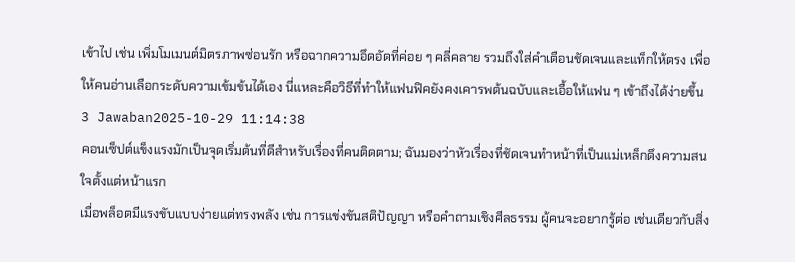เข้าไป เช่น เพิ่มโมเมนต์มิตรภาพซ่อนรัก หรือฉากความอึดอัดที่ค่อย ๆ คลี่คลาย รวมถึงใส่คำเตือนชัดเจนและแท็กให้ตรง เพื่อให้คนอ่านเลือกระดับความเข้มข้นได้เอง นี่แหละคือวิธีที่ทำให้แฟนฟิคยังคงเคารพต้นฉบับและเอื้อให้แฟน ๆ เข้าถึงได้ง่ายขึ้น
3 Jawaban2025-10-29 11:14:38
คอนเซ็ปต์แข็งแรงมักเป็นจุดเริ่มต้นที่ดีสำหรับเรื่องที่คนติดตาม; ฉันมองว่าหัวเรื่องที่ชัดเจนทำหน้าที่เป็นแม่เหล็กดึงความสนใจตั้งแต่หน้าแรก
เมื่อพล็อตมีแรงขับแบบง่ายแต่ทรงพลัง เช่น การแข่งขันสติปัญญา หรือคำถามเชิงศีลธรรม ผู้คนจะอยากรู้ต่อ เช่นเดียวกับสิ่ง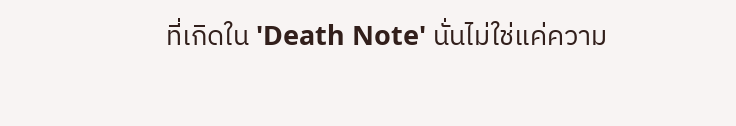ที่เกิดใน 'Death Note' นั่นไม่ใช่แค่ความ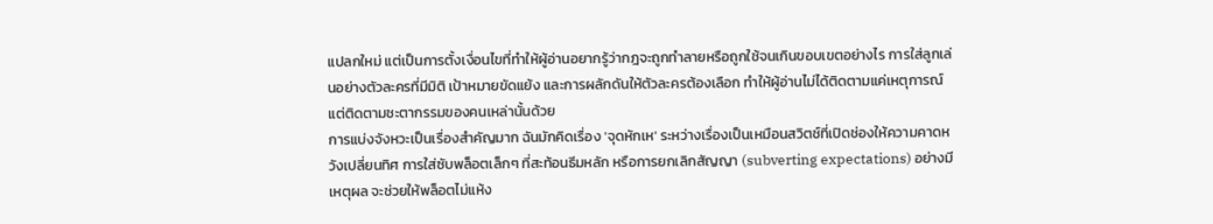แปลกใหม่ แต่เป็นการตั้งเงื่อนไขที่ทำให้ผู้อ่านอยากรู้ว่ากฎจะถูกทำลายหรือถูกใช้จนเกินขอบเขตอย่างไร การใส่ลูกเล่นอย่างตัวละครที่มีมิติ เป้าหมายขัดแย้ง และการผลักดันให้ตัวละครต้องเลือก ทำให้ผู้อ่านไม่ได้ติดตามแค่เหตุการณ์ แต่ติดตามชะตากรรมของคนเหล่านั้นด้วย
การแบ่งจังหวะเป็นเรื่องสำคัญมาก ฉันมักคิดเรื่อง 'จุดหักเห' ระหว่างเรื่องเป็นเหมือนสวิตช์ที่เปิดช่องให้ความคาดหวังเปลี่ยนทิศ การใส่ซับพล็อตเล็กๆ ที่สะท้อนธีมหลัก หรือการยกเลิกสัญญา (subverting expectations) อย่างมีเหตุผล จะช่วยให้พล็อตไม่แห้ง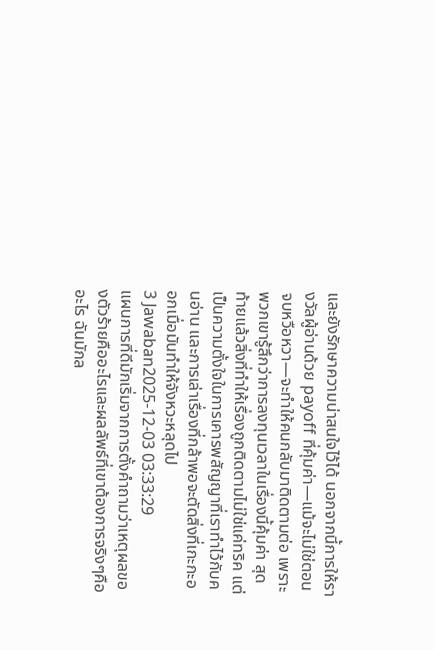และยังรักษาความน่าสนใจไว้ได้ นอกจากนี้การให้รางวัลผู้อ่านด้วย payoff ที่คุ้มค่า—แม้จะไม่ใช่ตอนจบหวือหวา—จะทำให้คนกลับมาติดตามต่อ เพราะพวกเขารู้สึกว่าการลงทุนเวลาในเรื่องนี้คุ้มค่า สุดท้ายแล้วสิ่งที่ทำให้เรื่องถูกติดตามไม่ใช่แค่ทริค แต่เป็นความตั้งใจในการเคารพสัญญาที่เราทำไว้กับคนอ่าน และการเล่าเรื่องที่กล้าพอจะตัดสิ่งที่เกะกะออกเมื่อมันทำให้จังหวะหลุดไป
3 Jawaban2025-12-03 03:33:29
แผนการที่ดีมักเริ่มจากการตั้งคำถามว่าเหตุผลของตัวร้ายคืออะไรและผลลัพธ์ที่เขาต้องการจริงๆคืออะไร ฉันมักล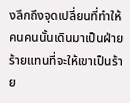งลึกถึงจุดเปลี่ยนที่ทำให้คนคนนั้นเดินมาเป็นฝ่ายร้ายแทนที่จะให้เขาเป็นร้าย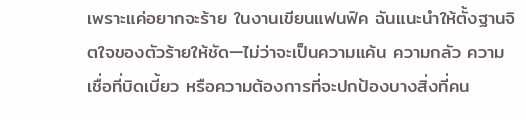เพราะแค่อยากจะร้าย ในงานเขียนแฟนฟิค ฉันแนะนำให้ตั้งฐานจิตใจของตัวร้ายให้ชัด—ไม่ว่าจะเป็นความแค้น ความกลัว ความเชื่อที่บิดเบี้ยว หรือความต้องการที่จะปกป้องบางสิ่งที่คน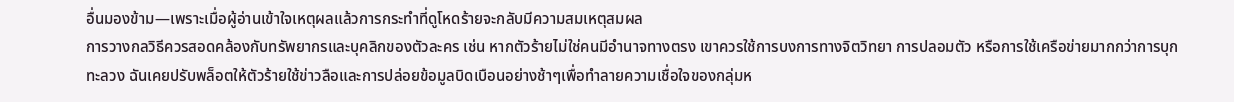อื่นมองข้าม—เพราะเมื่อผู้อ่านเข้าใจเหตุผลแล้วการกระทำที่ดูโหดร้ายจะกลับมีความสมเหตุสมผล
การวางกลวิธีควรสอดคล้องกับทรัพยากรและบุคลิกของตัวละคร เช่น หากตัวร้ายไม่ใช่คนมีอำนาจทางตรง เขาควรใช้การบงการทางจิตวิทยา การปลอมตัว หรือการใช้เครือข่ายมากกว่าการบุกทะลวง ฉันเคยปรับพล็อตให้ตัวร้ายใช้ข่าวลือและการปล่อยข้อมูลบิดเบือนอย่างช้าๆเพื่อทำลายความเชื่อใจของกลุ่มห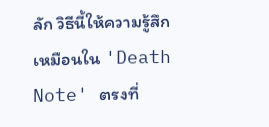ลัก วิธีนี้ให้ความรู้สึกเหมือนใน 'Death Note' ตรงที่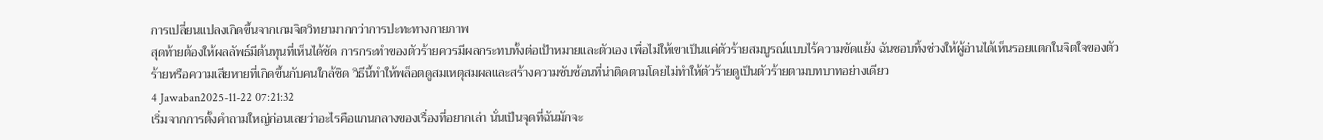การเปลี่ยนแปลงเกิดขึ้นจากเกมจิตวิทยามากกว่าการปะทะทางกายภาพ
สุดท้ายต้องให้ผลลัพธ์มีต้นทุนที่เห็นได้ชัด การกระทำของตัวร้ายควรมีผลกระทบทั้งต่อเป้าหมายและตัวเอง เพื่อไม่ให้เขาเป็นแค่ตัวร้ายสมบูรณ์แบบไร้ความขัดแย้ง ฉันชอบทิ้งช่วงให้ผู้อ่านได้เห็นรอยแตกในจิตใจของตัวร้ายหรือความเสียหายที่เกิดขึ้นกับคนใกล้ชิด วิธีนี้ทำให้พล็อตดูสมเหตุสมผลและสร้างความซับซ้อนที่น่าติดตามโดยไม่ทำให้ตัวร้ายดูเป็นตัวร้ายตามบทบาทอย่างเดียว
4 Jawaban2025-11-22 07:21:32
เริ่มจากการตั้งคำถามใหญ่ก่อนเลยว่าอะไรคือแกนกลางของเรื่องที่อยากเล่า นั่นเป็นจุดที่ฉันมักจะ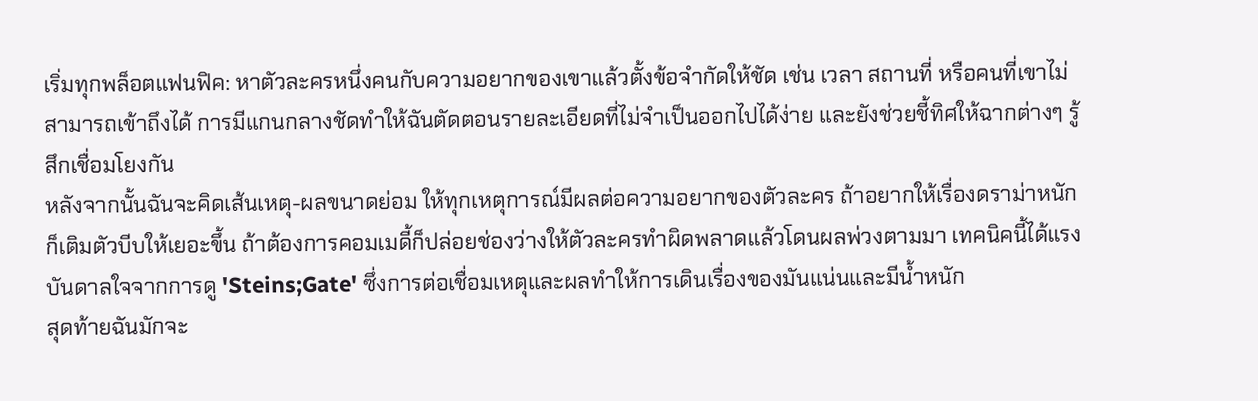เริ่มทุกพล็อตแฟนฟิค: หาตัวละครหนึ่งคนกับความอยากของเขาแล้วตั้งข้อจำกัดให้ชัด เช่น เวลา สถานที่ หรือคนที่เขาไม่สามารถเข้าถึงได้ การมีแกนกลางชัดทำให้ฉันตัดตอนรายละเอียดที่ไม่จำเป็นออกไปได้ง่าย และยังช่วยชี้ทิศให้ฉากต่างๆ รู้สึกเชื่อมโยงกัน
หลังจากนั้นฉันจะคิดเส้นเหตุ-ผลขนาดย่อม ให้ทุกเหตุการณ์มีผลต่อความอยากของตัวละคร ถ้าอยากให้เรื่องดราม่าหนัก ก็เติมตัวบีบให้เยอะขึ้น ถ้าต้องการคอมเมดี้ก็ปล่อยช่องว่างให้ตัวละครทำผิดพลาดแล้วโดนผลพ่วงตามมา เทคนิคนี้ได้แรงบันดาลใจจากการดู 'Steins;Gate' ซึ่งการต่อเชื่อมเหตุและผลทำให้การเดินเรื่องของมันแน่นและมีน้ำหนัก
สุดท้ายฉันมักจะ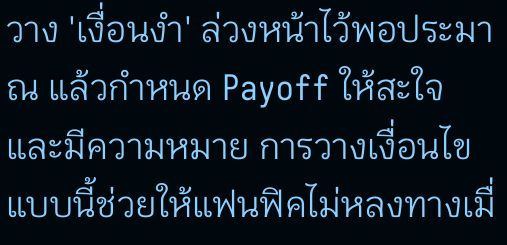วาง 'เงื่อนงำ' ล่วงหน้าไว้พอประมาณ แล้วกำหนด Payoff ให้สะใจและมีความหมาย การวางเงื่อนไขแบบนี้ช่วยให้แฟนฟิคไม่หลงทางเมื่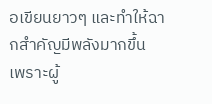อเขียนยาวๆ และทำให้ฉากสำคัญมีพลังมากขึ้น เพราะผู้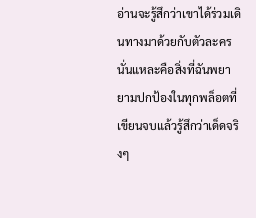อ่านจะรู้สึกว่าเขาได้ร่วมเดินทางมาด้วยกับตัวละคร นั่นแหละคือสิ่งที่ฉันพยายามปกป้องในทุกพล็อตที่เขียนจบแล้วรู้สึกว่าเด็ดจริงๆ